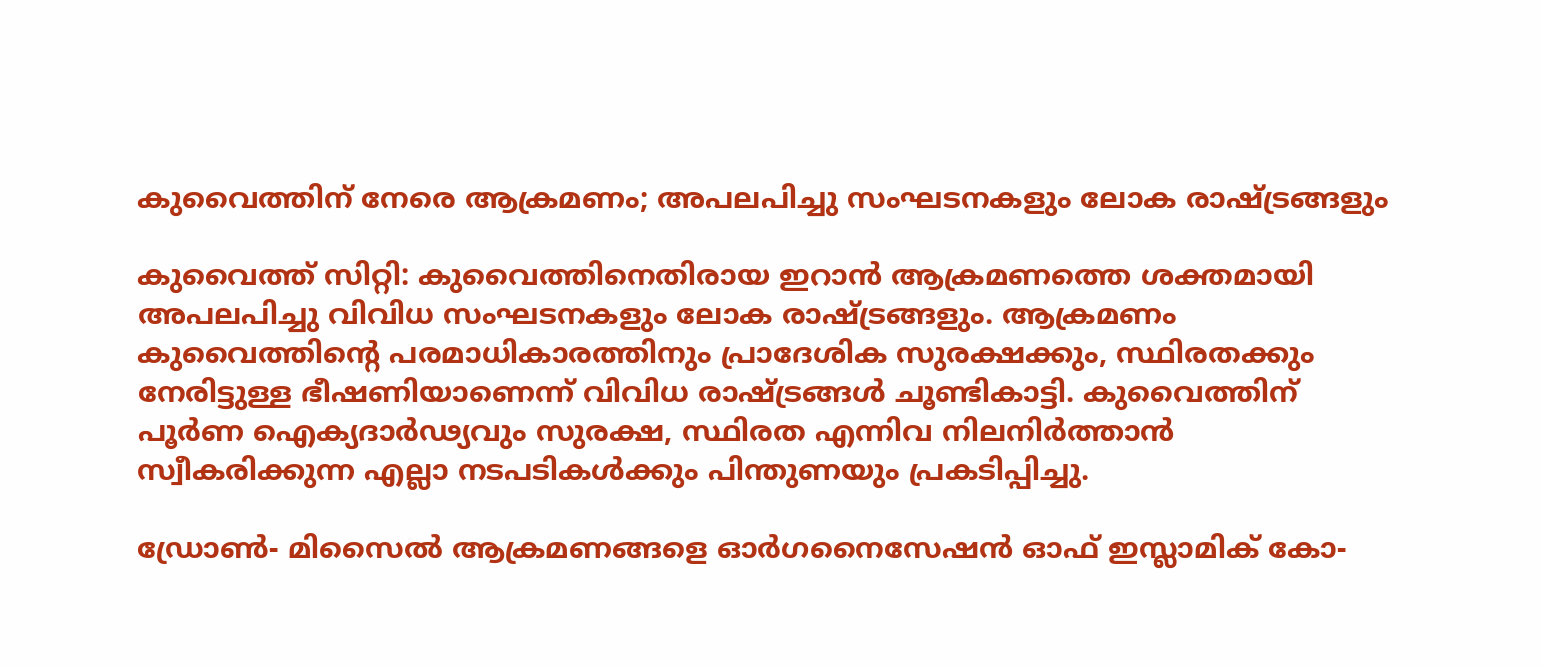കുവൈത്തിന് നേരെ ആക്രമണം; അപലപിച്ചു സംഘടനകളും ലോക രാഷ്ട്രങ്ങളും

കുവൈത്ത് സിറ്റി: കുവൈത്തിനെതിരായ ഇറാൻ ആക്രമണത്തെ ശക്തമായി അപലപിച്ചു വിവിധ സംഘടനകളും ലോക രാഷ്ട്രങ്ങളും. ആക്രമണം കുവൈത്തിന്റെ പരമാധികാരത്തിനും പ്രാദേശിക സുരക്ഷക്കും, സ്ഥിരതക്കും നേരിട്ടുള്ള ഭീഷണിയാണെന്ന് വിവിധ രാഷ്ട്രങ്ങൾ ചൂണ്ടികാട്ടി. കുവൈത്തിന് പൂർണ ഐക്യദാർഢ്യവും സുരക്ഷ, സ്ഥിരത എന്നിവ നിലനിർത്താൻ സ്വീകരിക്കുന്ന എല്ലാ നടപടികൾക്കും പിന്തുണയും പ്രകടിപ്പിച്ചു.

ഡ്രോൺ- മിസൈൽ ആക്രമണങ്ങളെ ഓർഗനൈസേഷൻ ഓഫ് ഇസ്ലാമിക് കോ-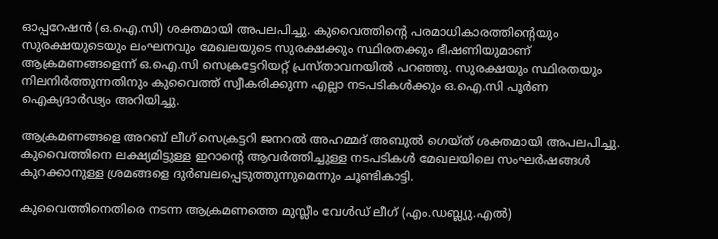ഓപ്പറേഷൻ (ഒ.ഐ.സി) ശക്തമായി അപലപിച്ചു. കുവൈത്തിന്റെ പരമാധികാരത്തിന്റെയും സുരക്ഷയുടെയും ലംഘനവും മേഖലയുടെ സുരക്ഷക്കും സ്ഥിരതക്കും ഭീഷണിയുമാണ് ആക്രമണങ്ങളെന്ന് ഒ.ഐ.സി സെക്രട്ടേറിയറ്റ് പ്രസ്താവനയിൽ പറഞ്ഞു. സുരക്ഷയും സ്ഥിരതയും നിലനിർത്തുന്നതിനും കുവൈത്ത് സ്വീകരിക്കുന്ന എല്ലാ നടപടികൾക്കും ഒ.ഐ.സി പൂർണ ഐക്യദാർഢ്യം അറിയിച്ചു.

ആക്രമണങ്ങളെ അറബ് ലീഗ് സെക്രട്ടറി ജനറൽ അഹമ്മദ് അബുൽ ഗെയ്ത് ശക്തമായി അപലപിച്ചു. കുവൈത്തിനെ ലക്ഷ്യമിട്ടുള്ള ഇറാന്റെ ആവർത്തിച്ചുള്ള നടപടികൾ മേഖലയിലെ സംഘർഷങ്ങൾ കുറക്കാനുള്ള ശ്രമങ്ങളെ ദുർബലപ്പെടുത്തുന്നുമെന്നും ചൂണ്ടികാട്ടി.

കുവൈത്തിനെതിരെ നടന്ന ആക്രമണത്തെ മുസ്ലീം വേൾഡ് ലീഗ് (എം.ഡബ്ല്യു.എൽ)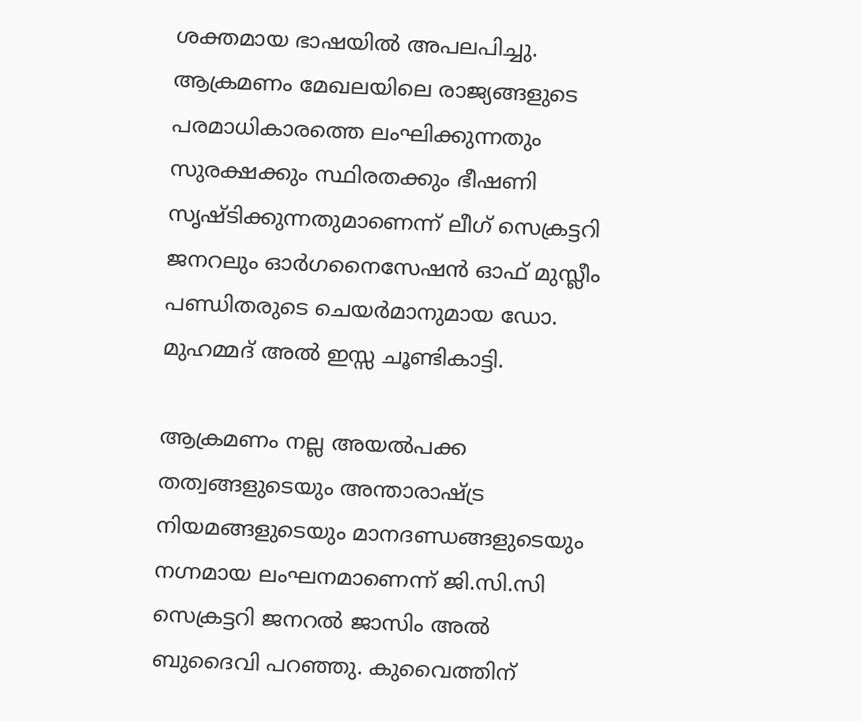ശക്തമായ ഭാഷയിൽ അപലപിച്ചു. ആക്രമണം മേഖലയിലെ രാജ്യങ്ങളുടെ പരമാധികാരത്തെ ലംഘിക്കുന്നതും സുരക്ഷക്കും സ്ഥിരതക്കും ഭീഷണി സൃഷ്ടിക്കുന്നതുമാണെന്ന് ലീഗ് സെക്രട്ടറി ജനറലും ഓർഗനൈസേഷൻ ഓഫ് മുസ്ലീം പണ്ഡിതരുടെ ചെയർമാനുമായ ഡോ. മുഹമ്മദ് അൽ ഇസ്സ ചൂണ്ടികാട്ടി.

ആക്രമണം നല്ല അയൽപക്ക തത്വങ്ങളുടെയും അന്താരാഷ്ട്ര നിയമങ്ങളുടെയും മാനദണ്ഡങ്ങളുടെയും നഗ്നമായ ലംഘനമാണെന്ന് ജി.സി.സി സെക്രട്ടറി ജനറൽ ജാസിം അൽ ബുദൈവി പറഞ്ഞു. കുവൈത്തിന്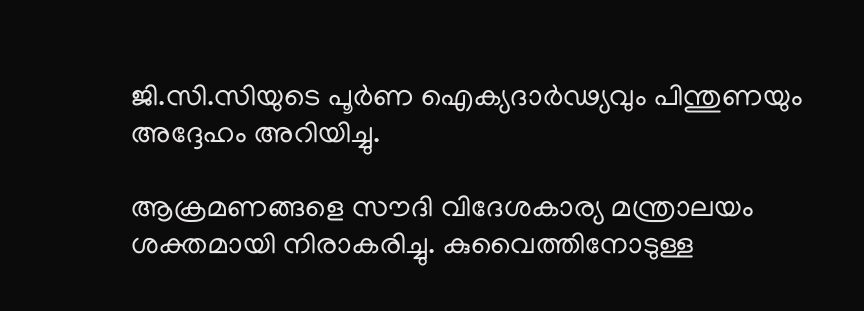ജി.സി.സിയുടെ പൂർണ ഐക്യദാർഢ്യവും പിന്തുണയും അദ്ദേഹം അറിയിച്ചു.

ആക്രമണങ്ങളെ സൗദി വിദേശകാര്യ മന്ത്രാലയം ശക്തമായി നിരാകരിച്ചു. കുവൈത്തിനോടുള്ള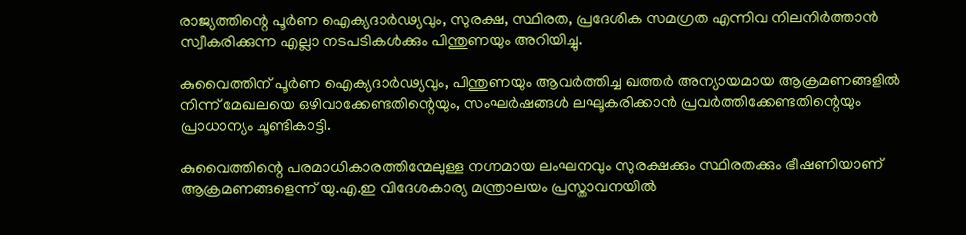രാജ്യത്തിന്റെ പൂർണ ഐക്യദാർഢ്യവും, സുരക്ഷ, സ്ഥിരത, പ്രദേശിക സമഗ്രത എന്നിവ നിലനിർത്താൻ സ്വീകരിക്കുന്ന എല്ലാ നടപടികൾക്കും പിന്തുണയും അറിയിച്ചു.

കുവൈത്തിന് പൂർണ ഐക്യദാർഢ്യവും, പിന്തുണയും ആവർത്തിച്ച ഖത്തർ അന്യായമായ ആക്രമണങ്ങളിൽ നിന്ന് മേഖലയെ ഒഴിവാക്കേണ്ടതിന്റെയും, സംഘർഷങ്ങൾ ലഘൂകരിക്കാൻ പ്രവർത്തിക്കേണ്ടതിന്റെയും പ്രാധാന്യം ചൂണ്ടികാട്ടി.

കുവൈത്തിന്റെ പരമാധികാരത്തിന്മേലുള്ള നഗ്നമായ ലംഘനവും സുരക്ഷക്കും സ്ഥിരതക്കും ഭീഷണിയാണ് ആക്രമണങ്ങളെന്ന് യു.എ.ഇ വിദേശകാര്യ മന്ത്രാലയം പ്രസ്താവനയിൽ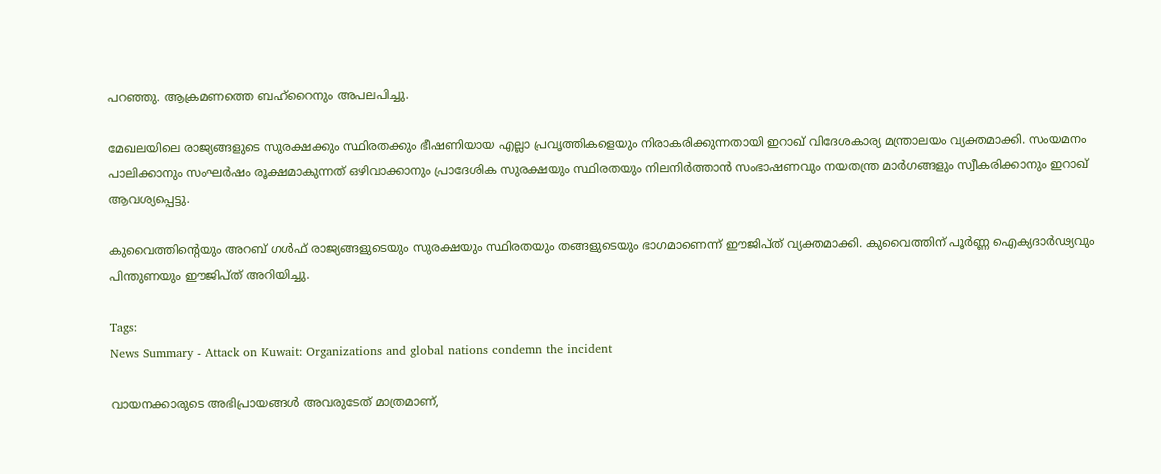പറഞ്ഞു. ആക്രമണത്തെ ബഹ്‌റൈനും അപലപിച്ചു.

മേഖലയിലെ രാജ്യങ്ങളുടെ സുരക്ഷക്കും സ്ഥിരതക്കും ഭീഷണിയായ എല്ലാ പ്രവൃത്തികളെയും നിരാകരിക്കുന്നതായി ഇറാഖ് വിദേശകാര്യ മന്ത്രാലയം വ്യക്തമാക്കി. സംയമനം പാലിക്കാനും സംഘർഷം രൂക്ഷമാകുന്നത് ഒഴിവാക്കാനും പ്രാദേശിക സുരക്ഷയും സ്ഥിരതയും നിലനിർത്താൻ സംഭാഷണവും നയതന്ത്ര മാർഗങ്ങളും സ്വീകരിക്കാനും ഇറാഖ് ആവശ്യപ്പെട്ടു.

കുവൈത്തിന്റെയും അറബ് ഗൾഫ് രാജ്യങ്ങളുടെയും സുരക്ഷയും സ്ഥിരതയും തങ്ങളുടെയും ഭാഗമാണെന്ന് ഈജിപ്ത് വ്യക്തമാക്കി. കുവൈത്തിന് പൂർണ്ണ ഐക്യദാർഢ്യവും പിന്തുണയും ഈജിപ്ത് അറിയിച്ചു.

Tags:
News Summary - Attack on Kuwait: Organizations and global nations condemn the incident

വായനക്കാരുടെ അഭിപ്രായങ്ങള്‍ അവരുടേത് മാത്രമാണ്,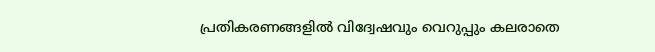പ്രതികരണങ്ങളിൽ വിദ്വേഷവും വെറുപ്പും കലരാതെ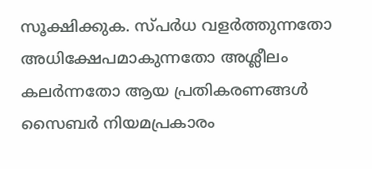സൂക്ഷിക്കുക. സ്പർധ വളർത്തുന്നതോ അധിക്ഷേപമാകുന്നതോ അശ്ലീലം കലർന്നതോ ആയ പ്രതികരണങ്ങൾ സൈബർ നിയമപ്രകാരം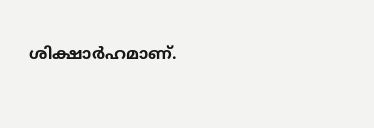ശിക്ഷാർഹമാണ്.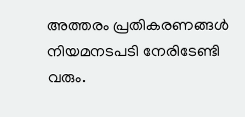അത്തരം പ്രതികരണങ്ങൾ നിയമനടപടി നേരിടേണ്ടി വരും.